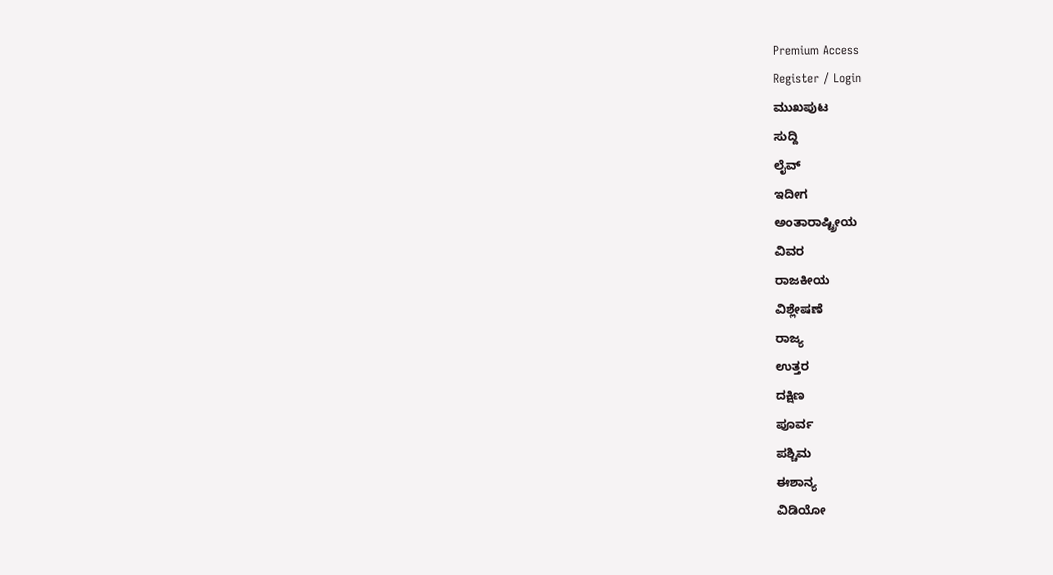Premium Access
Register / Login
ಮುಖಪುಟ
ಸುದ್ದಿ
ಲೈವ್
ಇದೀಗ
ಅಂತಾರಾಷ್ಟ್ರೀಯ
ವಿವರ
ರಾಜಕೀಯ
ವಿಶ್ಲೇಷಣೆ
ರಾಜ್ಯ
ಉತ್ತರ
ದಕ್ಷಿಣ
ಪೂರ್ವ
ಪಶ್ಚಿಮ
ಈಶಾನ್ಯ
ವಿಡಿಯೋ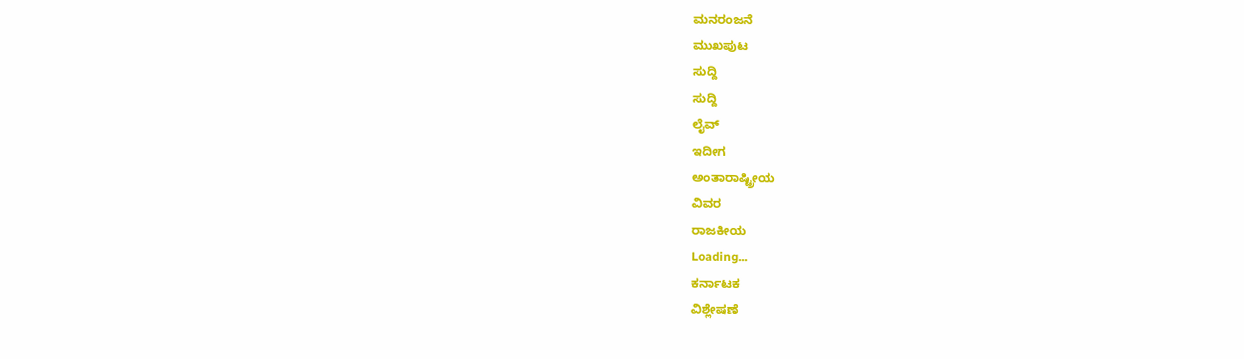ಮನರಂಜನೆ
ಮುಖಪುಟ
ಸುದ್ದಿ
ಸುದ್ದಿ
ಲೈವ್
ಇದೀಗ
ಅಂತಾರಾಷ್ಟ್ರೀಯ
ವಿವರ
ರಾಜಕೀಯ
Loading...
ಕರ್ನಾಟಕ
ವಿಶ್ಲೇಷಣೆ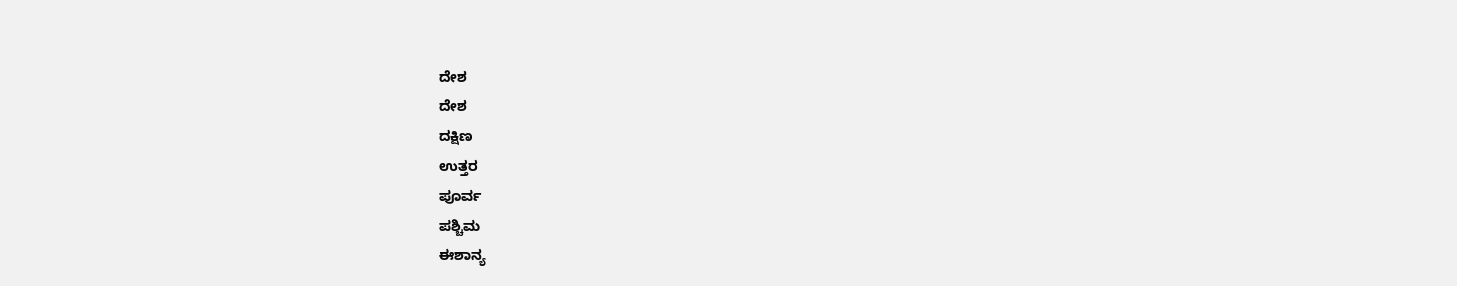ದೇಶ
ದೇಶ
ದಕ್ಷಿಣ
ಉತ್ತರ
ಪೂರ್ವ
ಪಶ್ಚಿಮ
ಈಶಾನ್ಯ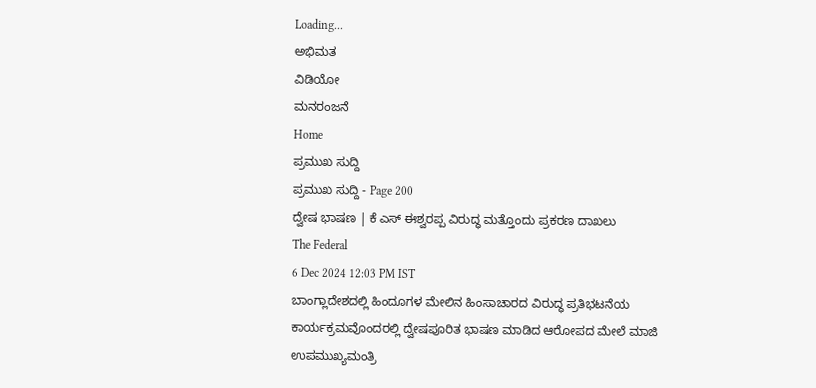Loading...
ಅಭಿಮತ
ವಿಡಿಯೋ
ಮನರಂಜನೆ
Home
ಪ್ರಮುಖ ಸುದ್ದಿ
ಪ್ರಮುಖ ಸುದ್ದಿ - Page 200
ದ್ವೇಷ ಭಾಷಣ | ಕೆ ಎಸ್ ಈಶ್ವರಪ್ಪ ವಿರುದ್ಧ ಮತ್ತೊಂದು ಪ್ರಕರಣ ದಾಖಲು
The Federal
6 Dec 2024 12:03 PM IST
ಬಾಂಗ್ಲಾದೇಶದಲ್ಲಿ ಹಿಂದೂಗಳ ಮೇಲಿನ ಹಿಂಸಾಚಾರದ ವಿರುದ್ಧ ಪ್ರತಿಭಟನೆಯ ಕಾರ್ಯಕ್ರಮವೊಂದರಲ್ಲಿ ದ್ವೇಷಪೂರಿತ ಭಾಷಣ ಮಾಡಿದ ಆರೋಪದ ಮೇಲೆ ಮಾಜಿ ಉಪಮುಖ್ಯಮಂತ್ರಿ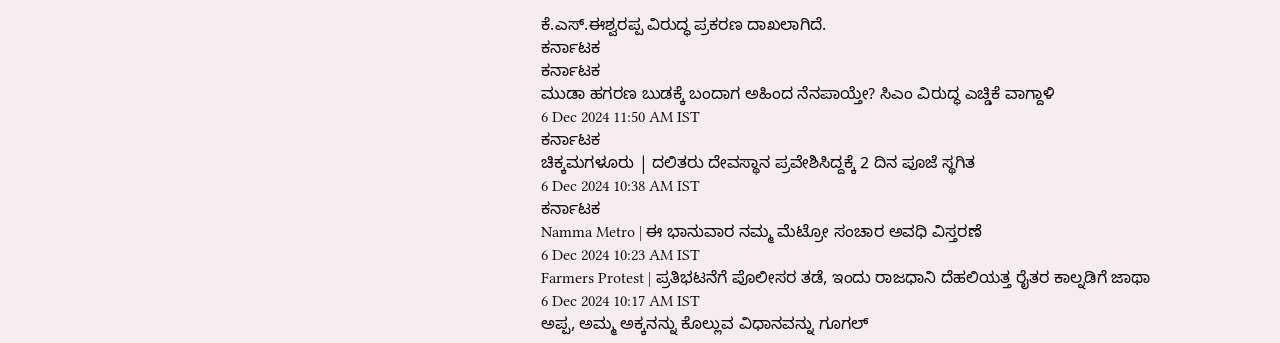ಕೆ.ಎಸ್.ಈಶ್ವರಪ್ಪ ವಿರುದ್ಧ ಪ್ರಕರಣ ದಾಖಲಾಗಿದೆ.
ಕರ್ನಾಟಕ
ಕರ್ನಾಟಕ
ಮುಡಾ ಹಗರಣ ಬುಡಕ್ಕೆ ಬಂದಾಗ ಅಹಿಂದ ನೆನಪಾಯ್ತೇ? ಸಿಎಂ ವಿರುದ್ಧ ಎಚ್ಡಿಕೆ ವಾಗ್ದಾಳಿ
6 Dec 2024 11:50 AM IST
ಕರ್ನಾಟಕ
ಚಿಕ್ಕಮಗಳೂರು | ದಲಿತರು ದೇವಸ್ಥಾನ ಪ್ರವೇಶಿಸಿದ್ದಕ್ಕೆ 2 ದಿನ ಪೂಜೆ ಸ್ಥಗಿತ
6 Dec 2024 10:38 AM IST
ಕರ್ನಾಟಕ
Namma Metro | ಈ ಭಾನುವಾರ ನಮ್ಮ ಮೆಟ್ರೋ ಸಂಚಾರ ಅವಧಿ ವಿಸ್ತರಣೆ
6 Dec 2024 10:23 AM IST
Farmers Protest | ಪ್ರತಿಭಟನೆಗೆ ಪೊಲೀಸರ ತಡೆ, ಇಂದು ರಾಜಧಾನಿ ದೆಹಲಿಯತ್ತ ರೈತರ ಕಾಲ್ನಡಿಗೆ ಜಾಥಾ
6 Dec 2024 10:17 AM IST
ಅಪ್ಪ, ಅಮ್ಮ ಅಕ್ಕನನ್ನು ಕೊಲ್ಲುವ ವಿಧಾನವನ್ನು ಗೂಗಲ್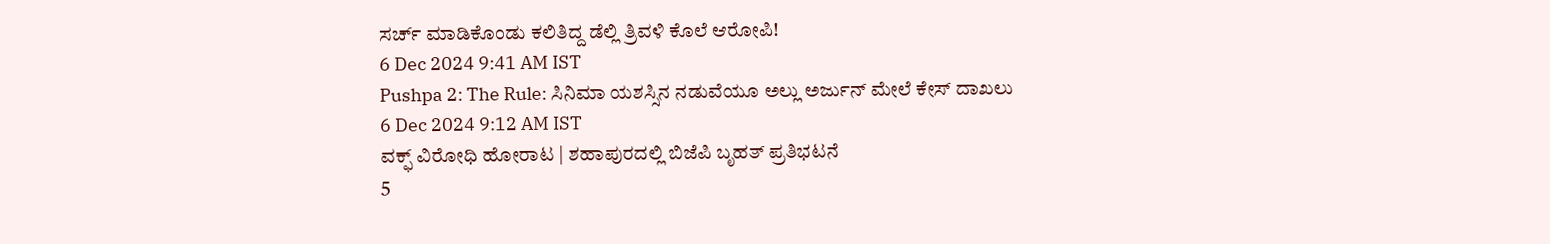ಸರ್ಚ್ ಮಾಡಿಕೊಂಡು ಕಲಿತಿದ್ದ ಡೆಲ್ಲಿ ತ್ರಿವಳಿ ಕೊಲೆ ಆರೋಪಿ!
6 Dec 2024 9:41 AM IST
Pushpa 2: The Rule: ಸಿನಿಮಾ ಯಶಸ್ಸಿನ ನಡುವೆಯೂ ಅಲ್ಲು ಅರ್ಜುನ್ ಮೇಲೆ ಕೇಸ್ ದಾಖಲು
6 Dec 2024 9:12 AM IST
ವಕ್ಫ್ ವಿರೋಧಿ ಹೋರಾಟ | ಶಹಾಪುರದಲ್ಲಿ ಬಿಜೆಪಿ ಬೃಹತ್ ಪ್ರತಿಭಟನೆ
5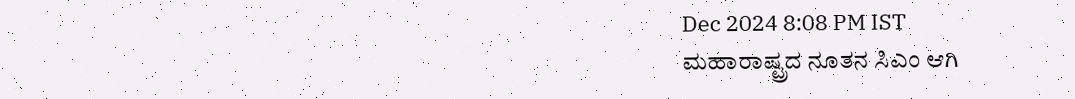Dec 2024 8:08 PM IST
ಮಹಾರಾಷ್ಟ್ರದ ನೂತನ ಸಿಎಂ ಆಗಿ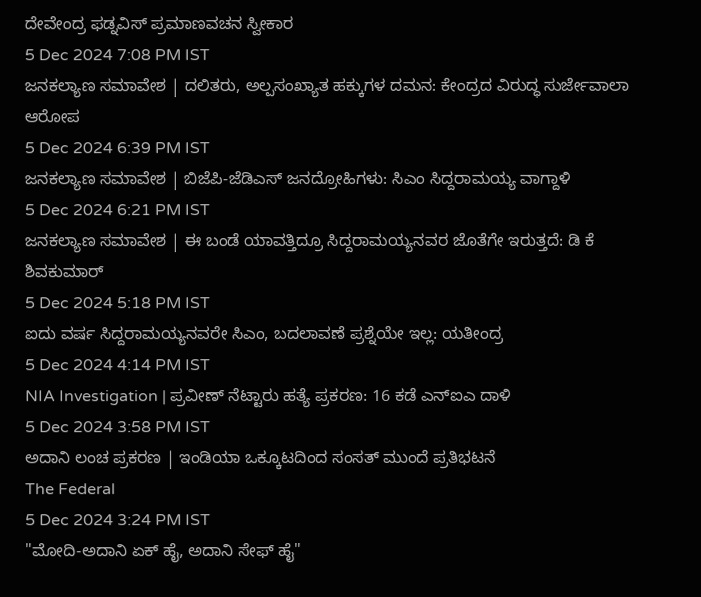ದೇವೇಂದ್ರ ಫಡ್ನವಿಸ್ ಪ್ರಮಾಣವಚನ ಸ್ವೀಕಾರ
5 Dec 2024 7:08 PM IST
ಜನಕಲ್ಯಾಣ ಸಮಾವೇಶ | ದಲಿತರು, ಅಲ್ಪಸಂಖ್ಯಾತ ಹಕ್ಕುಗಳ ದಮನ: ಕೇಂದ್ರದ ವಿರುದ್ಧ ಸುರ್ಜೇವಾಲಾ ಆರೋಪ
5 Dec 2024 6:39 PM IST
ಜನಕಲ್ಯಾಣ ಸಮಾವೇಶ | ಬಿಜೆಪಿ-ಜೆಡಿಎಸ್ ಜನದ್ರೋಹಿಗಳು: ಸಿಎಂ ಸಿದ್ದರಾಮಯ್ಯ ವಾಗ್ದಾಳಿ
5 Dec 2024 6:21 PM IST
ಜನಕಲ್ಯಾಣ ಸಮಾವೇಶ | ಈ ಬಂಡೆ ಯಾವತ್ತಿದ್ರೂ ಸಿದ್ದರಾಮಯ್ಯನವರ ಜೊತೆಗೇ ಇರುತ್ತದೆ: ಡಿ ಕೆ ಶಿವಕುಮಾರ್
5 Dec 2024 5:18 PM IST
ಐದು ವರ್ಷ ಸಿದ್ದರಾಮಯ್ಯನವರೇ ಸಿಎಂ, ಬದಲಾವಣೆ ಪ್ರಶ್ನೆಯೇ ಇಲ್ಲ: ಯತೀಂದ್ರ
5 Dec 2024 4:14 PM IST
NIA Investigation | ಪ್ರವೀಣ್ ನೆಟ್ಟಾರು ಹತ್ಯೆ ಪ್ರಕರಣ: 16 ಕಡೆ ಎನ್ಐಎ ದಾಳಿ
5 Dec 2024 3:58 PM IST
ಅದಾನಿ ಲಂಚ ಪ್ರಕರಣ | ಇಂಡಿಯಾ ಒಕ್ಕೂಟದಿಂದ ಸಂಸತ್ ಮುಂದೆ ಪ್ರತಿಭಟನೆ
The Federal
5 Dec 2024 3:24 PM IST
"ಮೋದಿ-ಅದಾನಿ ಏಕ್ ಹೈ, ಅದಾನಿ ಸೇಫ್ ಹೈ"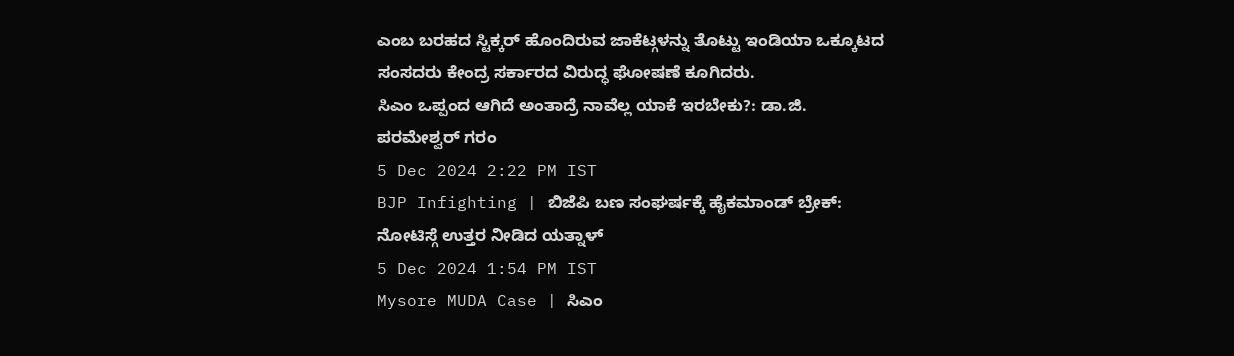ಎಂಬ ಬರಹದ ಸ್ಟಿಕ್ಕರ್ ಹೊಂದಿರುವ ಜಾಕೆಟ್ಗಳನ್ನು ತೊಟ್ಟು ಇಂಡಿಯಾ ಒಕ್ಕೂಟದ ಸಂಸದರು ಕೇಂದ್ರ ಸರ್ಕಾರದ ವಿರುದ್ಧ ಘೋಷಣೆ ಕೂಗಿದರು.
ಸಿಎಂ ಒಪ್ಪಂದ ಆಗಿದೆ ಅಂತಾದ್ರೆ ನಾವೆಲ್ಲ ಯಾಕೆ ಇರಬೇಕು?: ಡಾ.ಜಿ. ಪರಮೇಶ್ವರ್ ಗರಂ
5 Dec 2024 2:22 PM IST
BJP Infighting | ಬಿಜೆಪಿ ಬಣ ಸಂಘರ್ಷಕ್ಕೆ ಹೈಕಮಾಂಡ್ ಬ್ರೇಕ್: ನೋಟಿಸ್ಗೆ ಉತ್ತರ ನೀಡಿದ ಯತ್ನಾಳ್
5 Dec 2024 1:54 PM IST
Mysore MUDA Case | ಸಿಎಂ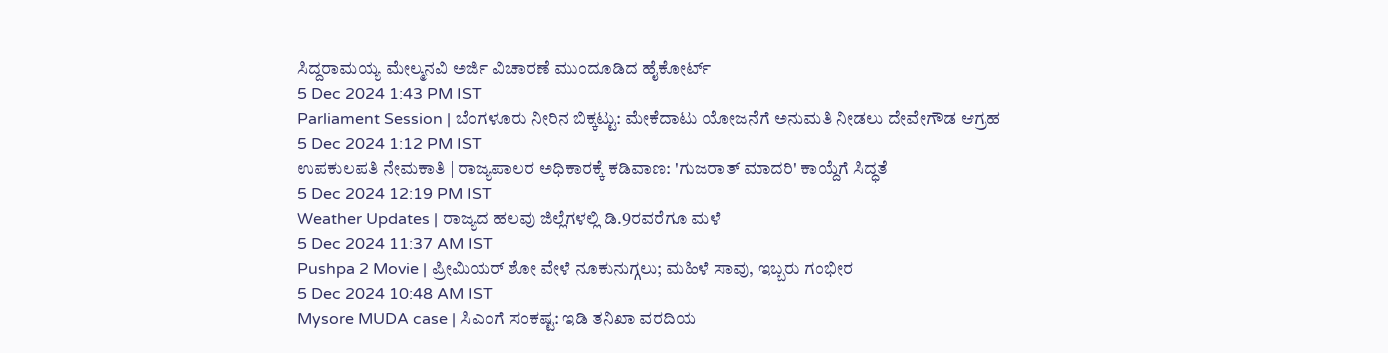ಸಿದ್ದರಾಮಯ್ಯ ಮೇಲ್ಮನವಿ ಅರ್ಜಿ ವಿಚಾರಣೆ ಮುಂದೂಡಿದ ಹೈಕೋರ್ಟ್
5 Dec 2024 1:43 PM IST
Parliament Session | ಬೆಂಗಳೂರು ನೀರಿನ ಬಿಕ್ಕಟ್ಟು: ಮೇಕೆದಾಟು ಯೋಜನೆಗೆ ಅನುಮತಿ ನೀಡಲು ದೇವೇಗೌಡ ಆಗ್ರಹ
5 Dec 2024 1:12 PM IST
ಉಪಕುಲಪತಿ ನೇಮಕಾತಿ | ರಾಜ್ಯಪಾಲರ ಅಧಿಕಾರಕ್ಕೆ ಕಡಿವಾಣ: 'ಗುಜರಾತ್ ಮಾದರಿ' ಕಾಯ್ದೆಗೆ ಸಿದ್ಧತೆ
5 Dec 2024 12:19 PM IST
Weather Updates | ರಾಜ್ಯದ ಹಲವು ಜಿಲ್ಲೆಗಳಲ್ಲಿ ಡಿ.9ರವರೆಗೂ ಮಳೆ
5 Dec 2024 11:37 AM IST
Pushpa 2 Movie | ಪ್ರೀಮಿಯರ್ ಶೋ ವೇಳೆ ನೂಕುನುಗ್ಗಲು; ಮಹಿಳೆ ಸಾವು, ಇಬ್ಬರು ಗಂಭೀರ
5 Dec 2024 10:48 AM IST
Mysore MUDA case | ಸಿಎಂಗೆ ಸಂಕಷ್ಟ: ಇಡಿ ತನಿಖಾ ವರದಿಯ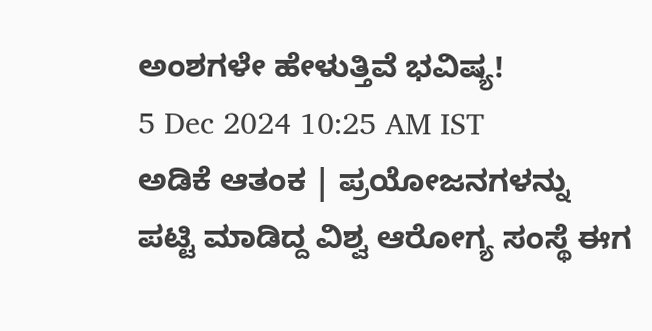ಅಂಶಗಳೇ ಹೇಳುತ್ತಿವೆ ಭವಿಷ್ಯ!
5 Dec 2024 10:25 AM IST
ಅಡಿಕೆ ಆತಂಕ | ಪ್ರಯೋಜನಗಳನ್ನು ಪಟ್ಟಿ ಮಾಡಿದ್ದ ವಿಶ್ವ ಆರೋಗ್ಯ ಸಂಸ್ಥೆ ಈಗ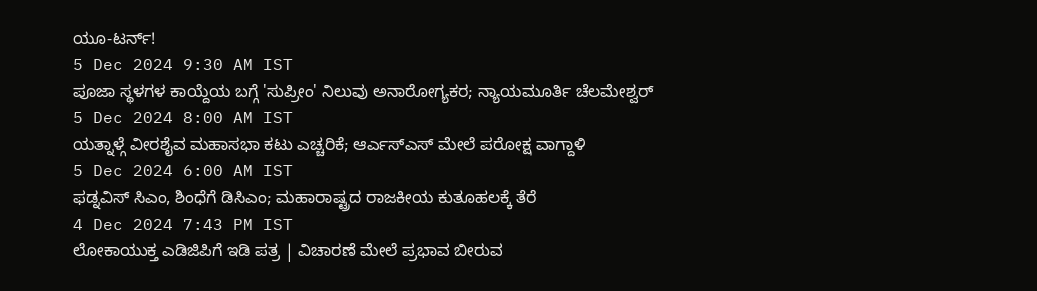ಯೂ-ಟರ್ನ್!
5 Dec 2024 9:30 AM IST
ಪೂಜಾ ಸ್ಥಳಗಳ ಕಾಯ್ದೆಯ ಬಗ್ಗೆ 'ಸುಪ್ರೀಂ' ನಿಲುವು ಅನಾರೋಗ್ಯಕರ; ನ್ಯಾಯಮೂರ್ತಿ ಚೆಲಮೇಶ್ವರ್
5 Dec 2024 8:00 AM IST
ಯತ್ನಾಳ್ಗೆ ವೀರಶೈವ ಮಹಾಸಭಾ ಕಟು ಎಚ್ಚರಿಕೆ; ಆರ್ಎಸ್ಎಸ್ ಮೇಲೆ ಪರೋಕ್ಷ ವಾಗ್ದಾಳಿ
5 Dec 2024 6:00 AM IST
ಫಡ್ನವಿಸ್ ಸಿಎಂ, ಶಿಂಧೆಗೆ ಡಿಸಿಎಂ; ಮಹಾರಾಷ್ಟ್ರದ ರಾಜಕೀಯ ಕುತೂಹಲಕ್ಕೆ ತೆರೆ
4 Dec 2024 7:43 PM IST
ಲೋಕಾಯುಕ್ತ ಎಡಿಜಿಪಿಗೆ ಇಡಿ ಪತ್ರ | ವಿಚಾರಣೆ ಮೇಲೆ ಪ್ರಭಾವ ಬೀರುವ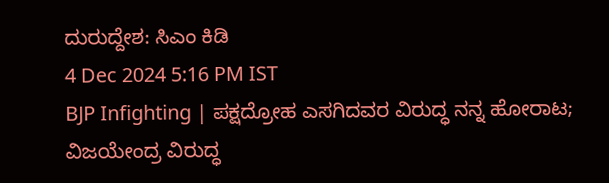ದುರುದ್ದೇಶ: ಸಿಎಂ ಕಿಡಿ
4 Dec 2024 5:16 PM IST
BJP Infighting | ಪಕ್ಷದ್ರೋಹ ಎಸಗಿದವರ ವಿರುದ್ಧ ನನ್ನ ಹೋರಾಟ; ವಿಜಯೇಂದ್ರ ವಿರುದ್ಧ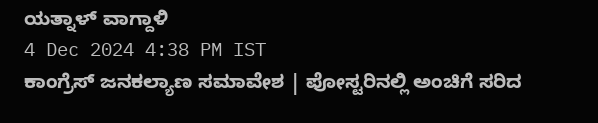ಯತ್ನಾಳ್ ವಾಗ್ದಾಳಿ
4 Dec 2024 4:38 PM IST
ಕಾಂಗ್ರೆಸ್ ಜನಕಲ್ಯಾಣ ಸಮಾವೇಶ | ಪೋಸ್ಟರಿನಲ್ಲಿ ಅಂಚಿಗೆ ಸರಿದ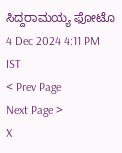ಸಿದ್ದರಾಮಯ್ಯ ಫೋಟೊ
4 Dec 2024 4:11 PM IST
< Prev Page
Next Page >
X